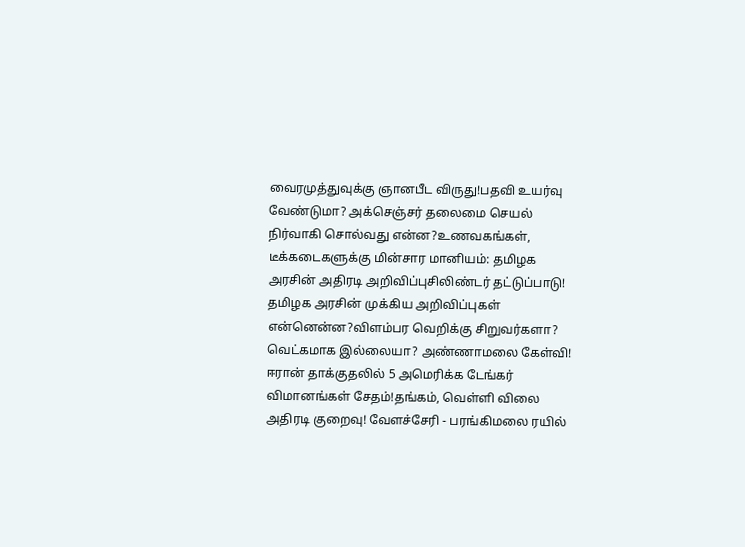வைரமுத்துவுக்கு ஞானபீட விருது!பதவி உயர்வு வேண்டுமா? அக்செஞ்சர் தலைமை செயல் நிர்வாகி சொல்வது என்ன?உணவகங்கள், டீக்கடைகளுக்கு மின்சார மானியம்: தமிழக அரசின் அதிரடி அறிவிப்புசிலிண்டர் தட்டுப்பாடு! தமிழக அரசின் முக்கிய அறிவிப்புகள் என்னென்ன?விளம்பர வெறிக்கு சிறுவர்களா? வெட்கமாக இல்லையா? அண்ணாமலை கேள்வி! ஈரான் தாக்குதலில் 5 அமெரிக்க டேங்கர் விமானங்கள் சேதம்!தங்கம், வெள்ளி விலை அதிரடி குறைவு! வேளச்சேரி - பரங்கிமலை ரயில்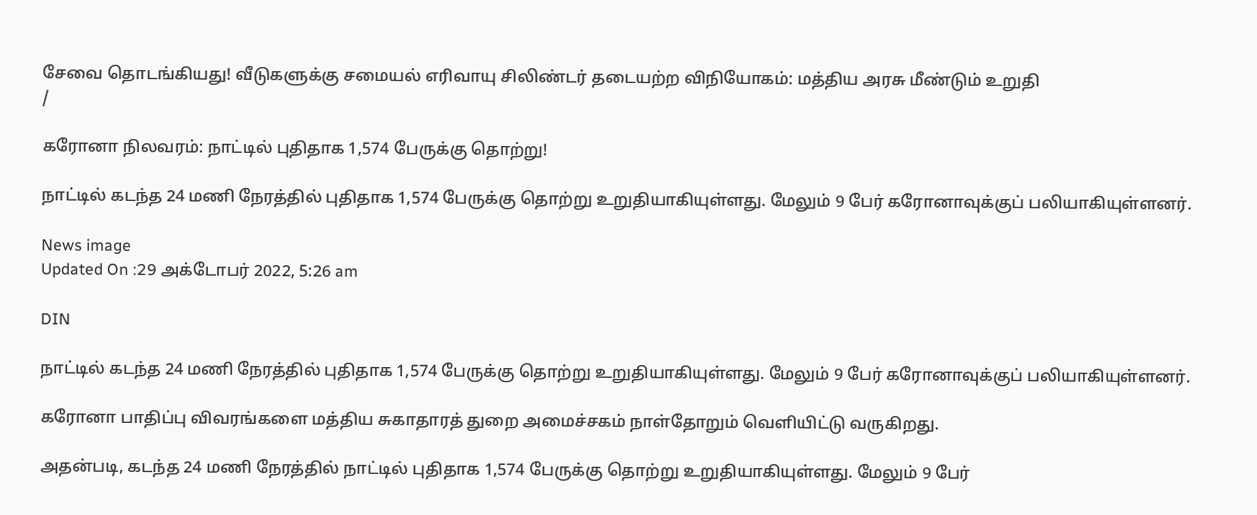சேவை தொடங்கியது! வீடுகளுக்கு சமையல் எரிவாயு சிலிண்டர் தடையற்ற விநியோகம்: மத்திய அரசு மீண்டும் உறுதி
/

கரோனா நிலவரம்: நாட்டில் புதிதாக 1,574 பேருக்கு தொற்று!

நாட்டில் கடந்த 24 மணி நேரத்தில் புதிதாக 1,574 பேருக்கு தொற்று உறுதியாகியுள்ளது. மேலும் 9 பேர் கரோனாவுக்குப் பலியாகியுள்ளனர்.

News image
Updated On :29 அக்டோபர் 2022, 5:26 am

DIN

நாட்டில் கடந்த 24 மணி நேரத்தில் புதிதாக 1,574 பேருக்கு தொற்று உறுதியாகியுள்ளது. மேலும் 9 பேர் கரோனாவுக்குப் பலியாகியுள்ளனர்.

கரோனா பாதிப்பு விவரங்களை மத்திய சுகாதாரத் துறை அமைச்சகம் நாள்தோறும் வெளியிட்டு வருகிறது.

அதன்படி, கடந்த 24 மணி நேரத்தில் நாட்டில் புதிதாக 1,574 பேருக்கு தொற்று உறுதியாகியுள்ளது. மேலும் 9 பேர்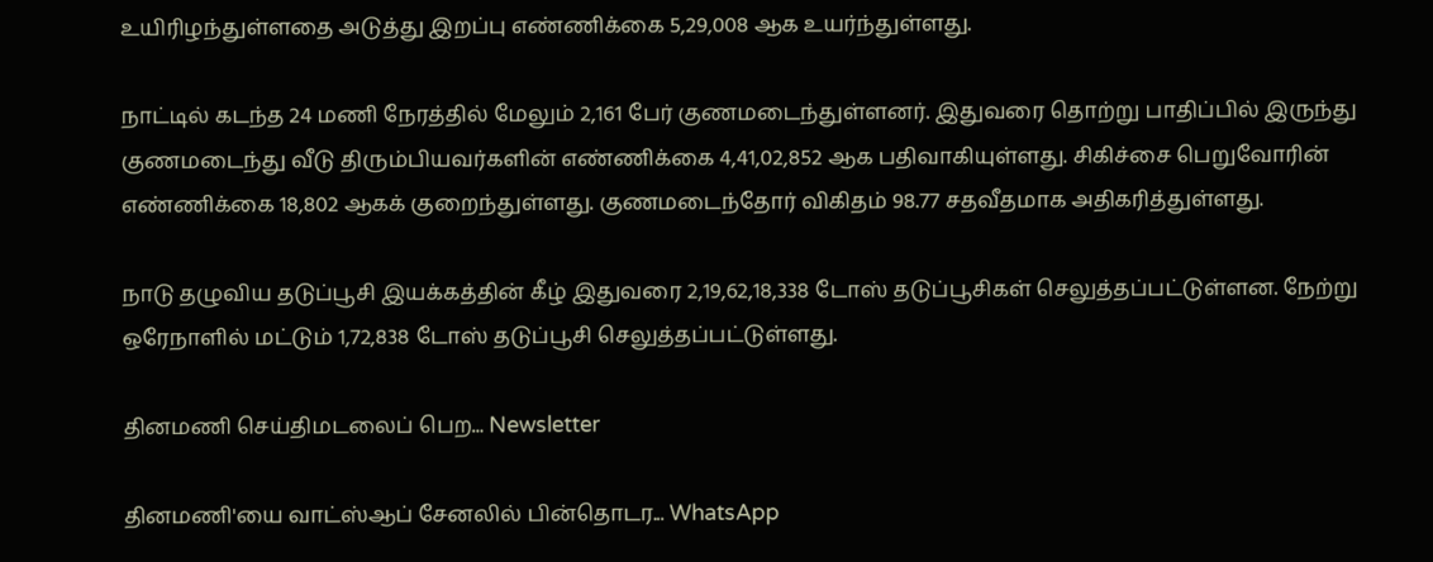உயிரிழந்துள்ளதை அடுத்து இறப்பு எண்ணிக்கை 5,29,008 ஆக உயர்ந்துள்ளது.

நாட்டில் கடந்த 24 மணி நேரத்தில் மேலும் 2,161 பேர் குணமடைந்துள்ளனர். இதுவரை தொற்று பாதிப்பில் இருந்து குணமடைந்து வீடு திரும்பியவர்களின் எண்ணிக்கை 4,41,02,852 ஆக பதிவாகியுள்ளது. சிகிச்சை பெறுவோரின் எண்ணிக்கை 18,802 ஆகக் குறைந்துள்ளது. குணமடைந்தோர் விகிதம் 98.77 சதவீதமாக அதிகரித்துள்ளது.

நாடு தழுவிய தடுப்பூசி இயக்கத்தின் கீழ் இதுவரை 2,19,62,18,338 டோஸ் தடுப்பூசிகள் செலுத்தப்பட்டுள்ளன. நேற்று ஒரேநாளில் மட்டும் 1,72,838 டோஸ் தடுப்பூசி செலுத்தப்பட்டுள்ளது.

தினமணி செய்திமடலைப் பெற... Newsletter

தினமணி'யை வாட்ஸ்ஆப் சேனலில் பின்தொடர... WhatsApp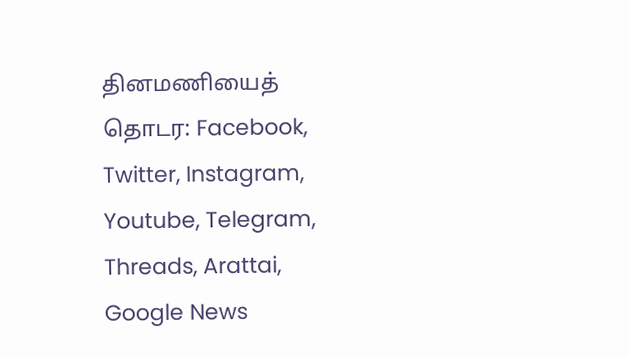தினமணியைத் தொடர: Facebook, Twitter, Instagram, Youtube, Telegram, Threads, Arattai, Google News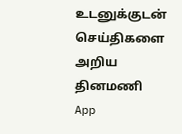உடனுக்குடன் செய்திகளை அறிய தினமணி App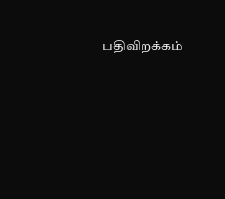பதிவிறக்கம்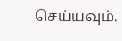செய்யவும்.